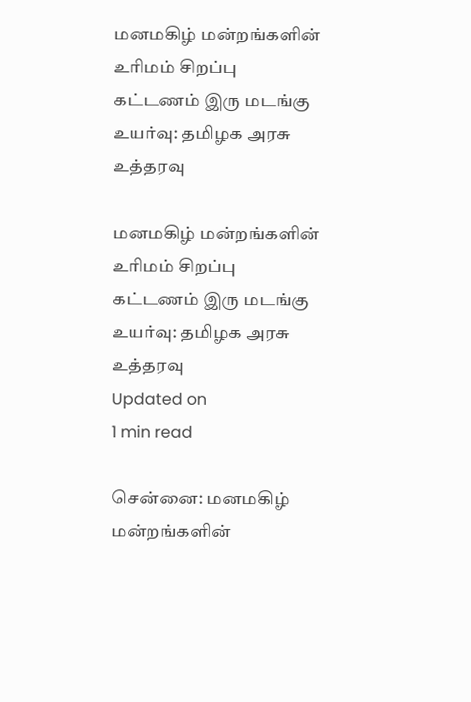மனமகிழ் மன்றங்களின் உரிமம் சிறப்பு கட்டணம் இரு மடங்கு உயர்வு: தமிழக அரசு உத்தரவு

மனமகிழ் மன்றங்களின் உரிமம் சிறப்பு கட்டணம் இரு மடங்கு உயர்வு: தமிழக அரசு உத்தரவு
Updated on
1 min read

சென்னை: மனமகிழ் மன்றங்களின்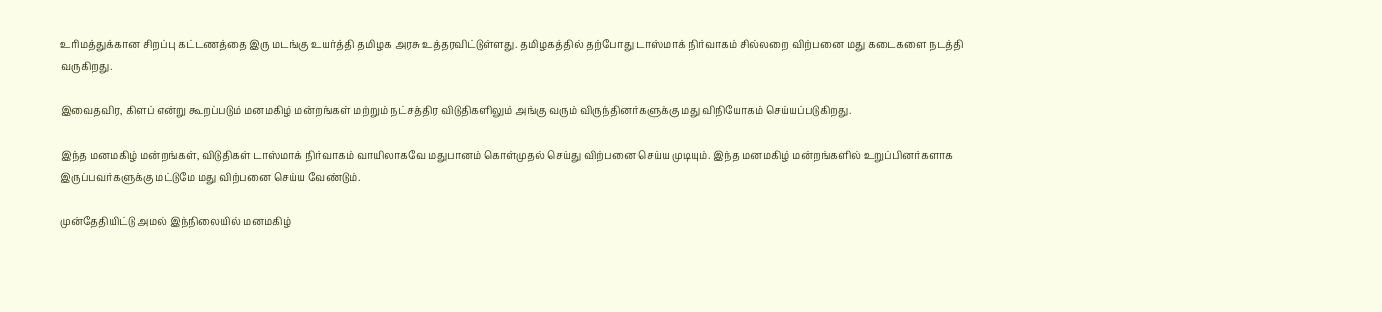உரிமத்துக்கான சிறப்பு கட்டணத்தை இரு மடங்கு உயர்த்தி தமிழக அரசு உத்தரவிட்டுள்ளது. தமிழகத்தில் தற்போது டாஸ்மாக் நிர்வாகம் சில்லறை விற்பனை மது கடைகளை நடத்தி வருகிறது.

இவைதவிர, கிளப் என்று கூறப்படும் மனமகிழ் மன்றங்கள் மற்றும் நட்சத்திர விடுதிகளிலும் அங்கு வரும் விருந்தினர்களுக்கு மது விநியோகம் செய்யப்படுகிறது.

இந்த மனமகிழ் மன்றங்கள், விடுதிகள் டாஸ்மாக் நிர்வாகம் வாயிலாகவே மதுபானம் கொள்முதல் செய்து விற்பனை செய்ய முடியும். இந்த மனமகிழ் மன்றங்களில் உறுப்பினர்களாக இருப்பவர்களுக்கு மட்டுமே மது விற்பனை செய்ய வேண்டும்.

முன்தேதியிட்டு அமல் இந்நிலையில் மனமகிழ்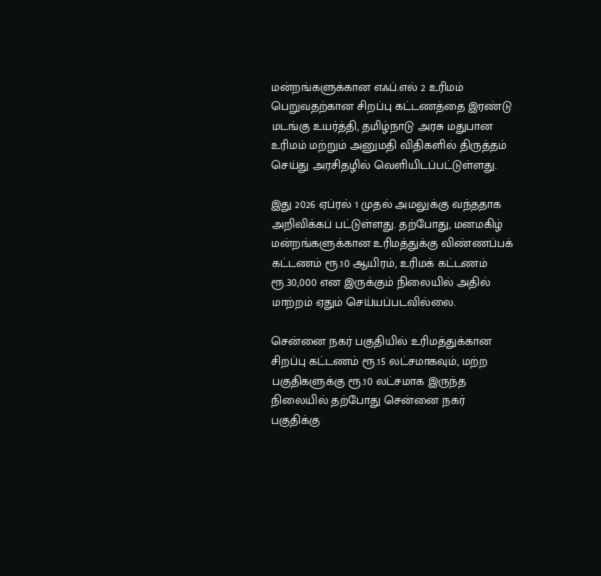மன்றங்களுக்கான எஃப்.எல் 2 உரிமம் பெறுவதற்கான சிறப்பு கட்டணத்தை இரண்டு மடங்கு உயர்த்தி, தமிழ்நாடு அரசு மதுபான உரிமம் மற்றும் அனுமதி விதிகளில் திருத்தம் செய்து அரசிதழில் வெளியிடப்பட்டுள்ளது.

இது 2026 ஏப்ரல் 1 முதல் அமலுக்கு வந்ததாக அறிவிக்கப் பட்டுள்ளது. தற்போது, மனமகிழ் மன்றங்களுக்கான உரிமத்துக்கு விண்ணப்பக் கட்டணம் ரூ.10 ஆயிரம், உரிமக் கட்டணம் ரூ.30,000 என இருக்கும் நிலையில் அதில் மாற்றம் ஏதும் செய்யப்படவில்லை.

சென்னை நகர் பகுதியில் உரிமத்துக்கான சிறப்பு கட்டணம் ரூ.15 லட்சமாகவும், மற்ற பகுதிகளுக்கு ரூ.10 லட்சமாக இருந்த நிலையில் தற்போது சென்னை நகர் பகுதிக்கு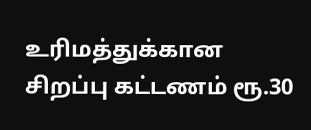உரிமத்துக்கான சிறப்பு கட்டணம் ரூ.30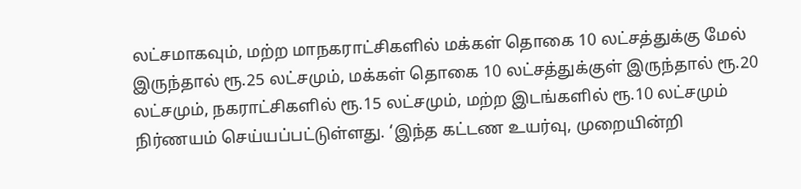லட்சமாகவும், மற்ற மாநகராட்சிகளில் மக்கள் தொகை 10 லட்சத்துக்கு மேல் இருந்தால் ரூ.25 லட்சமும், மக்கள் தொகை 10 லட்சத்துக்குள் இருந்தால் ரூ.20 லட்சமும், நகராட்சிகளில் ரூ.15 லட்சமும், மற்ற இடங்களில் ரூ.10 லட்சமும் நிர்ணயம் செய்யப்பட்டுள்ளது. ‘இந்த கட்டண உயர்வு, முறையின்றி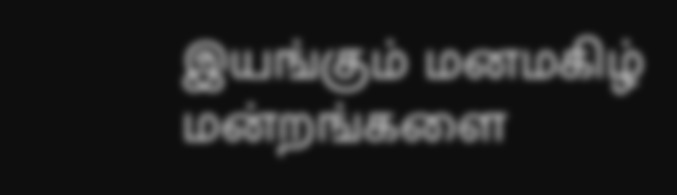இயங்கும் மனமகிழ் மன்றங்களை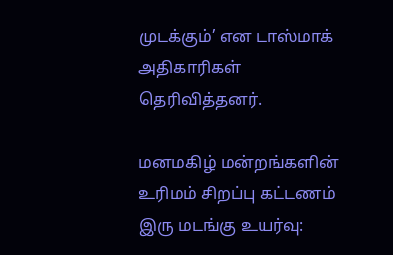முடக்கும்’ என டாஸ்மாக் அதிகாரிகள் தெரிவித்தனர்.

மனமகிழ் மன்றங்களின் உரிமம் சிறப்பு கட்டணம் இரு மடங்கு உயர்வு: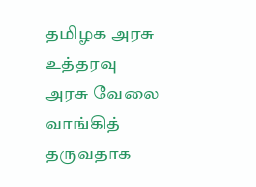தமிழக அரசு உத்தரவு
அரசு வேலை வாங்கித் தருவதாக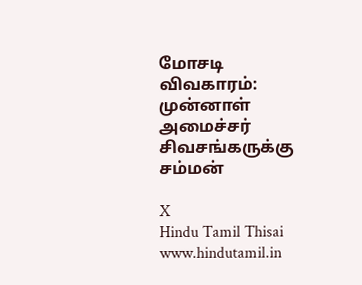மோசடி விவகாரம்: முன்னாள் அமைச்சர் சிவசங்கருக்கு சம்மன்

X
Hindu Tamil Thisai
www.hindutamil.in